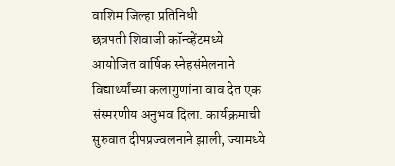वाशिम जिल्हा प्रतिनिधी
छत्रपती शिवाजी कॉन्व्हेंटमध्ये आयोजित वार्षिक स्नेहसंमेलनाने विद्यार्थ्यांच्या कलागुणांना वाव देत एक संस्मरणीय अनुभव दिला. कार्यक्रमाची सुरुवात दीपप्रज्वलनाने झाली, ज्यामध्ये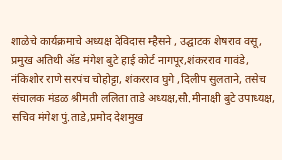शाळेचे कार्यक्रमाचे अध्यक्ष देविदास म्हैसने , उद्घाटक शेषराव वसू, प्रमुख अतिथी ॲड मंगेश बुटे हाई कोर्ट नागपूर,शंकरराव गावंडे, नंकिशोर राणे सरपंच चोहोट्टा, शंकरराव घुगे ,दिलीप सुलताने, तसेच संचालक मंडळ श्रीमती ललिता ताडे अध्यक्ष,सौ.मीनाक्षी बुटे उपाध्यक्ष, सचिव मंगेश पुं.ताडे,प्रमोद देशमुख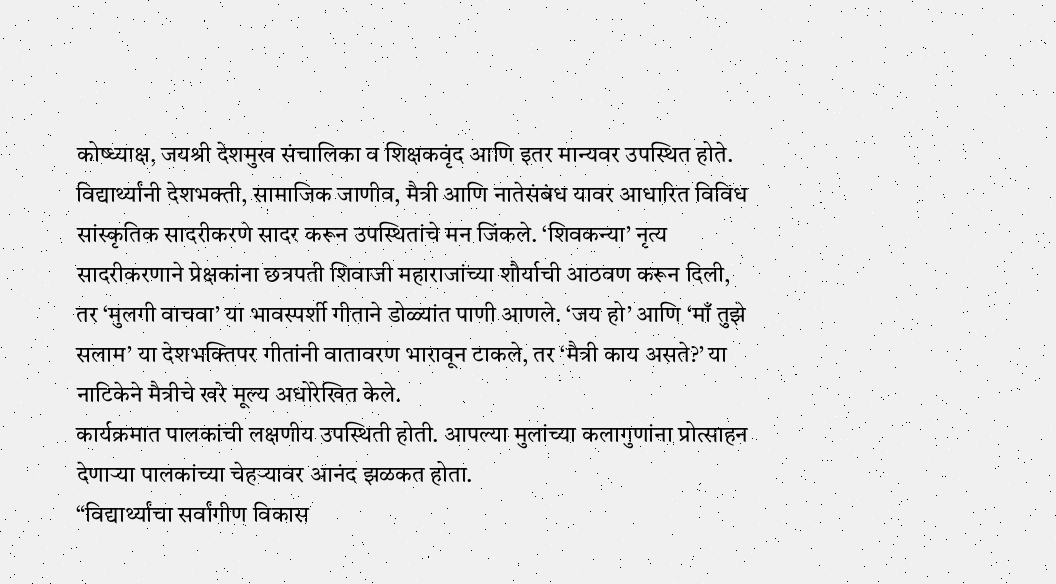कोष्ध्याक्ष, जयश्री देशमुख संचालिका व शिक्षकवृंद आणि इतर मान्यवर उपस्थित होते.
विद्यार्थ्यांनी देशभक्ती, सामाजिक जाणीव, मैत्री आणि नातेसंबंध यावर आधारित विविध सांस्कृतिक सादरीकरणे सादर करून उपस्थितांचे मन जिंकले. ‘शिवकन्या’ नृत्य सादरीकरणाने प्रेक्षकांना छत्रपती शिवाजी महाराजांच्या शौर्याची आठवण करून दिली, तर ‘मुलगी वाचवा’ या भावस्पर्शी गीताने डोळ्यांत पाणी आणले. ‘जय हो’ आणि ‘माँ तुझे सलाम’ या देशभक्तिपर गीतांनी वातावरण भारावून टाकले, तर ‘मैत्री काय असते?’ या नाटिकेने मैत्रीचे खरे मूल्य अधोरेखित केले.
कार्यक्रमात पालकांची लक्षणीय उपस्थिती होती. आपल्या मुलांच्या कलागुणांना प्रोत्साहन देणाऱ्या पालकांच्या चेहऱ्यावर आनंद झळकत होता.
“विद्यार्थ्यांचा सर्वांगीण विकास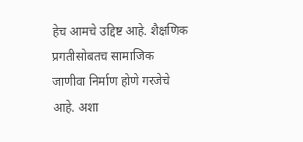हेच आमचे उद्दिष्ट आहे. शैक्षणिक प्रगतीसोबतच सामाजिक जाणीवा निर्माण होणे गरजेचे आहे. अशा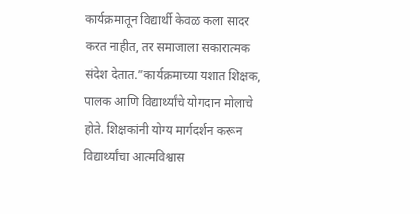कार्यक्रमातून विद्यार्थी केवळ कला सादर करत नाहीत, तर समाजाला सकारात्मक संदेश देतात.”कार्यक्रमाच्या यशात शिक्षक, पालक आणि विद्यार्थ्यांचे योगदान मोलाचे होते. शिक्षकांनी योग्य मार्गदर्शन करून विद्यार्थ्यांचा आत्मविश्वास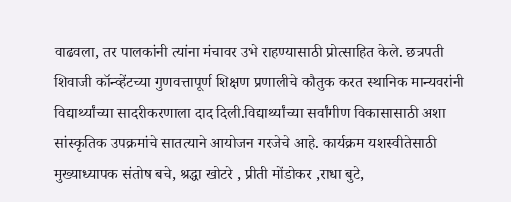वाढवला, तर पालकांनी त्यांना मंचावर उभे राहण्यासाठी प्रोत्साहित केले. छत्रपती शिवाजी कॉन्व्हेंटच्या गुणवत्तापूर्ण शिक्षण प्रणालीचे कौतुक करत स्थानिक मान्यवरांनी विद्यार्थ्यांच्या सादरीकरणाला दाद दिली.विद्यार्थ्यांच्या सर्वांगीण विकासासाठी अशा सांस्कृतिक उपक्रमांचे सातत्याने आयोजन गरजेचे आहे. कार्यक्रम यशस्वीतेसाठी मुख्याध्यापक संतोष बचे, श्रद्धा खोटरे , प्रीती मोंडोकर ,राधा बुटे,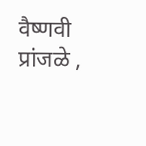वैष्णवी प्रांजळे ,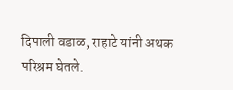दिपाली वडाळ, राहाटे यांनी अथक परिश्रम घेतले.